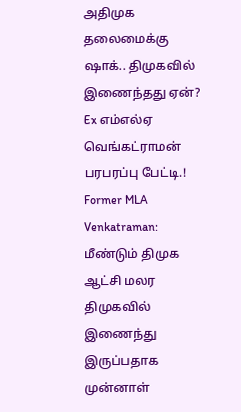அதிமுக தலைமைக்கு ஷாக்.. திமுகவில் இணைந்தது ஏன்? Ex எம்எல்ஏ வெங்கட்ராமன் பரபரப்பு பேட்டி.!
Former MLA Venkatraman: மீண்டும் திமுக ஆட்சி மலர திமுகவில் இணைந்து இருப்பதாக முன்னாள்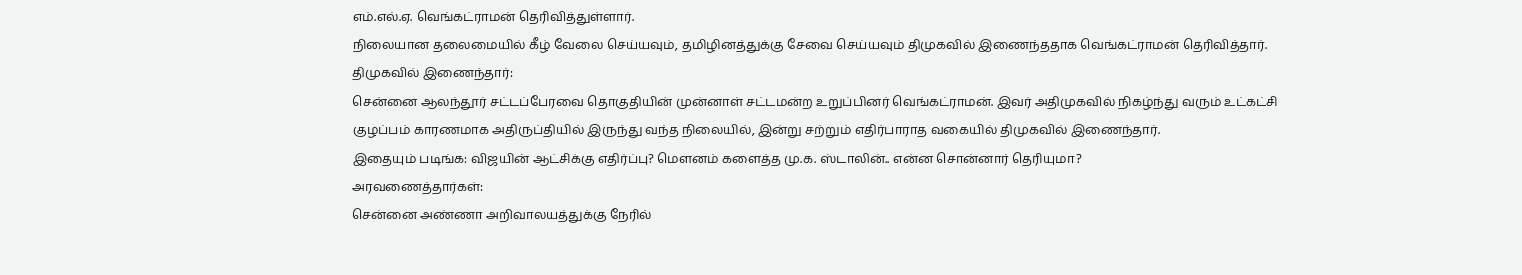எம்.எல்.ஏ. வெங்கட்ராமன் தெரிவித்துள்ளார்.
நிலையான தலைமையில் கீழ் வேலை செய்யவும், தமிழினத்துக்கு சேவை செய்யவும் திமுகவில் இணைந்ததாக வெங்கட்ராமன் தெரிவித்தார்.
திமுகவில் இணைந்தார்:
சென்னை ஆலந்தூர் சட்டப்பேரவை தொகுதியின் முன்னாள் சட்டமன்ற உறுப்பினர் வெங்கட்ராமன். இவர் அதிமுகவில் நிகழ்ந்து வரும் உட்கட்சி குழப்பம் காரணமாக அதிருப்தியில் இருந்து வந்த நிலையில், இன்று சற்றும் எதிர்பாராத வகையில் திமுகவில் இணைந்தார்.
இதையும் படிங்க: விஜயின் ஆட்சிக்கு எதிர்ப்பு? மௌனம் களைத்த மு.க. ஸ்டாலின்.. என்ன சொன்னார் தெரியுமா?
அரவணைத்தார்கள்:
சென்னை அண்ணா அறிவாலயத்துக்கு நேரில்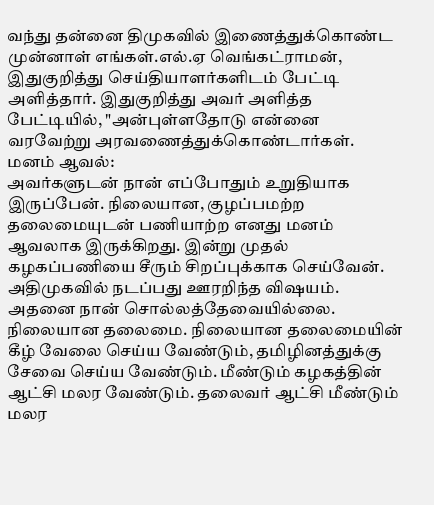வந்து தன்னை திமுகவில் இணைத்துக்கொண்ட முன்னாள் எங்கள்.எல்.ஏ வெங்கட்ராமன், இதுகுறித்து செய்தியாளர்களிடம் பேட்டி அளித்தார். இதுகுறித்து அவர் அளித்த பேட்டியில், "அன்புள்ளதோடு என்னை வரவேற்று அரவணைத்துக்கொண்டார்கள்.
மனம் ஆவல்:
அவர்களுடன் நான் எப்போதும் உறுதியாக இருப்பேன். நிலையான, குழப்பமற்ற தலைமையுடன் பணியாற்ற எனது மனம் ஆவலாக இருக்கிறது. இன்று முதல் கழகப்பணியை சீரும் சிறப்புக்காக செய்வேன். அதிமுகவில் நடப்பது ஊரறிந்த விஷயம். அதனை நான் சொல்லத்தேவையில்லை.
நிலையான தலைமை. நிலையான தலைமையின் கீழ் வேலை செய்ய வேண்டும், தமிழினத்துக்கு சேவை செய்ய வேண்டும். மீண்டும் கழகத்தின் ஆட்சி மலர வேண்டும். தலைவர் ஆட்சி மீண்டும் மலர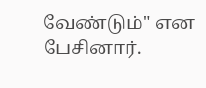வேண்டும்" என பேசினார்.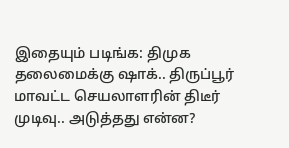இதையும் படிங்க: திமுக தலைமைக்கு ஷாக்.. திருப்பூர் மாவட்ட செயலாளரின் திடீர் முடிவு.. அடுத்தது என்ன?